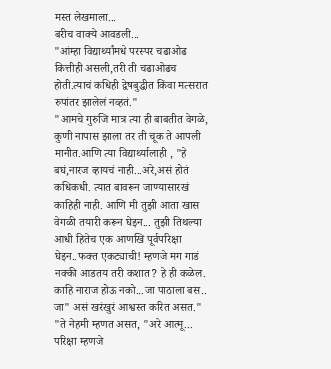मस्त लेखमाला...
बरीच वाक्ये आवडली...
"आंम्हा विद्यार्थ्यांमधे परस्पर चढाओढ कित्तीही असली,तरी ती चढाओढच होती.त्याचं कधिही द्वेषबुद्धीत किंवा मत्सरात रुपांतर झालेलं नव्हतं."
"आमचे गुरुजि मात्र त्या ही बाबतीत वेगळे, कुणी नापास झाला तर ती चूक ते आपली मानीत.आणि त्या विद्यार्थ्यालाही , "हे बघं,नारज व्हायचं नाही...अरे,असं होतं कधिकधी. त्यात बावरून जाण्यासारखं काहिही नाही. आणि मी तुझी आता खास वेगळी तयारी करून घेइन... तुझी तिथल्या आधी हितेच एक आणखि पूर्वपरिक्षा घेइन..फक्त एकट्याची! म्हणजे मग गाडं नक्की आडतय तरी कशात? हे ही कळेल. काहि नाराज होऊ नको...जा पाठाला बस.. जा" असं खरंखुरं आश्वस्त करित असत."
"ते नेहमी म्हणत असत, "अरे आत्मू... परिक्षा म्हणजे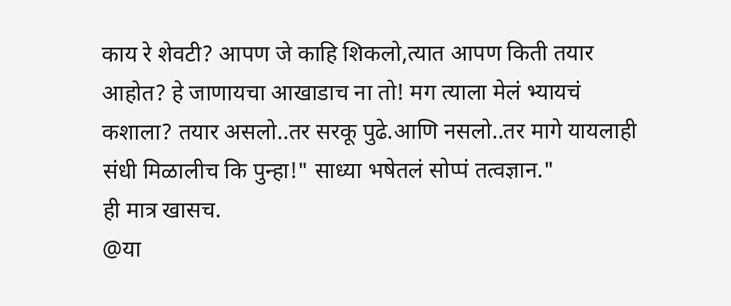काय रे शेवटी? आपण जे काहि शिकलो,त्यात आपण किती तयार आहोत? हे जाणायचा आखाडाच ना तो! मग त्याला मेलं भ्यायचं कशाला? तयार असलो..तर सरकू पुढे.आणि नसलो..तर मागे यायलाही संधी मिळालीच कि पुन्हा!" साध्या भषेतलं सोप्पं तत्वज्ञान."
ही मात्र खासच.
@या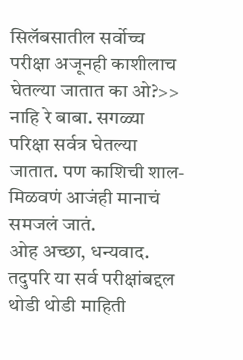सिलॅबसातील सर्वोच्च परीक्षा अजूनही काशीलाच घेतल्या जातात का ओ?>> नाहि रे बाबा. सगळ्या परिक्षा सर्वत्र घेतल्या जातात. पण काशिची शाल-मिळवणं आजंही मानाचं समजलं जातं.
ओह अच्छा, धन्यवाद.
तदुपरि या सर्व परीक्षांबद्दल थोडी थोडी माहिती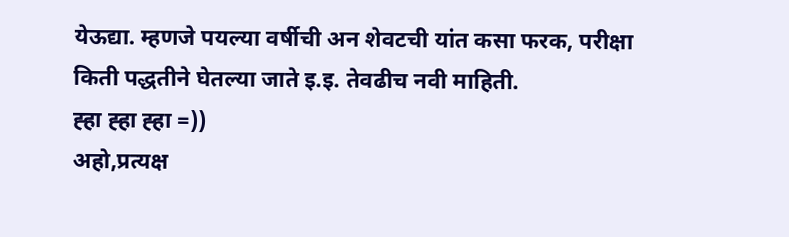येऊद्या. म्हणजे पयल्या वर्षीची अन शेवटची यांत कसा फरक, परीक्षा किती पद्धतीने घेतल्या जाते इ.इ. तेवढीच नवी माहिती.
ह्हा ह्हा ह्हा =))
अहो,प्रत्यक्ष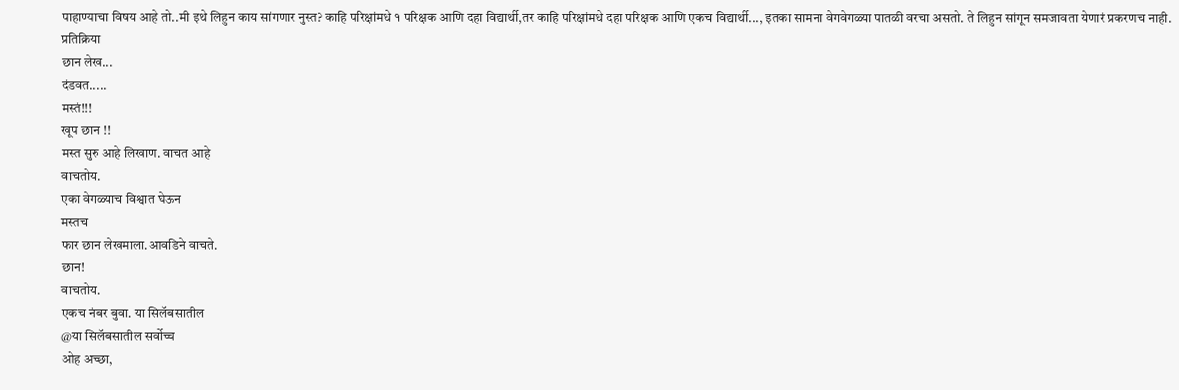पाहाण्याचा विषय आहे तो..मी इथे लिहुन काय सांगणार नुस्त? काहि परिक्षांमधे १ परिक्षक आणि दहा विद्यार्थी,तर काहि परिक्षांमधे दहा परिक्षक आणि एकच विद्यार्थी..., इतका सामना वेगवेगळ्या पातळी वरचा असतो. ते लिहुन सांगून समजावता येणारं प्रकरणच नाही.
प्रतिक्रिया
छान लेख...
दंडवत.....
मस्तं!!!
खूप छान !!
मस्त सुरु आहे लिखाण. वाचत आहे
वाचतोय.
एका वेगळ्याच विश्वात घेऊन
मस्तच
फार छान लेखमाला.आवडिने वाचते.
छान!
वाचतोय.
एकच नंबर बुवा. या सिलॅबसातील
@या सिलॅबसातील सर्वोच्च
ओह अच्छा,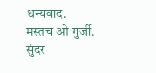धन्यवाद.
मस्तच ओ गुर्जी.
सुंदर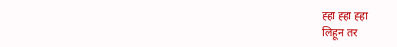ह्हा ह्हा ह्हा
लिहून तर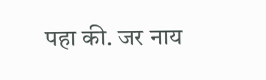पहा की. जर नाय